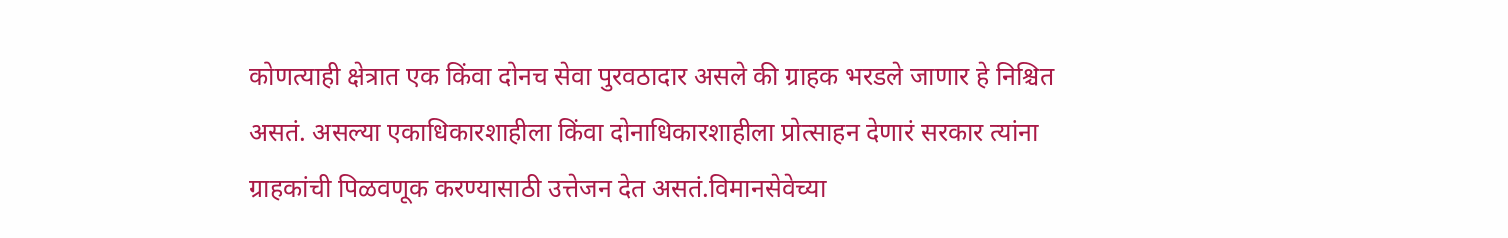कोणत्याही क्षेत्रात एक किंवा दोनच सेवा पुरवठादार असले की ग्राहक भरडले जाणार हे निश्चित असतं. असल्या एकाधिकारशाहीला किंवा दोनाधिकारशाहीला प्रोत्साहन देणारं सरकार त्यांना ग्राहकांची पिळवणूक करण्यासाठी उत्तेजन देत असतं.विमानसेवेच्या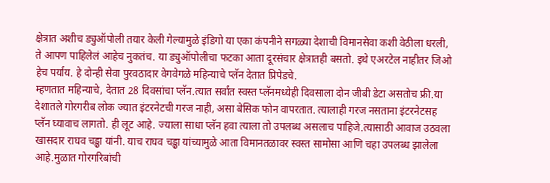क्षेत्रात अशीच ड्युऑपोली तयार केली गेल्यामुळे इंडिगो या एका कंपनीने सगळ्या देशाची विमानसेवा कशी वेठीला धरली, ते आपण पाहिलेलं आहेच नुकतंच. या ड्युऑपोलीचा फटका आता दूरसंचार क्षेत्रातही बसतो. इथे एअरटेल नाहीतर जिओ हेच पर्याय. हे दोन्ही सेवा पुरवठादार वेगवेगळे महिन्याचे प्लॅन देतात प्रिपेडचे.
म्हणतात महिन्याचे, देतात 28 दिवसांचा प्लॅन.त्यात सर्वांत स्वस्त प्लॅनमध्येही दिवसाला दोन जीबी डेटा असतोच फ्री.या देशातले गोरगरीब लोक ज्यात इंटरनेटची गरज नाही, असा बेसिक फोन वापरतात. त्यालाही गरज नसताना इंटरनेटसह प्लॅन घ्यावाच लागतो. ही लूट आहे. ज्याला साधा प्लॅन हवा त्याला तो उपलब्ध असलाच पाहिजे.त्यासाठी आवाज उठवला खासदार राघव चड्ढा यांनी. याच राघव चड्ढा यांच्यामुळे आता विमानतळावर स्वस्त सामोसा आणि चहा उपलब्ध झालेला आहे.मुळात गोरगरिबांची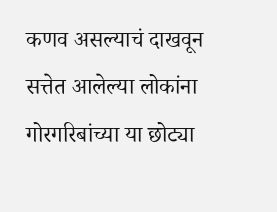कणव असल्याचं दाखवून सत्तेत आलेल्या लोकांना गोरगरिबांच्या या छोट्या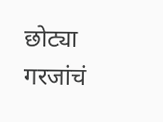छोट्या गरजांचं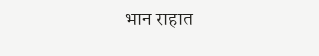भान राहात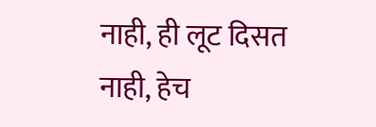नाही, ही लूट दिसत नाही, हेच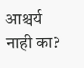आश्चर्य नाही का?